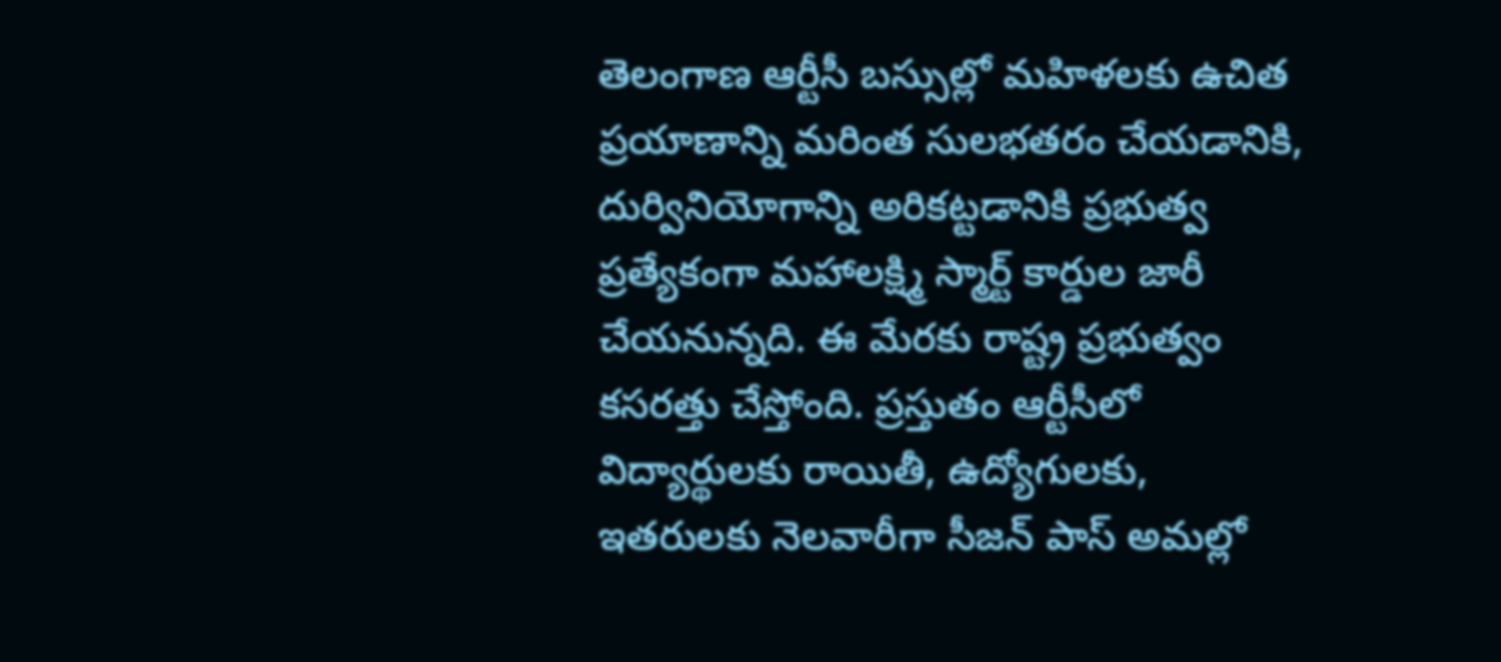తెలంగాణ ఆర్టీసీ బస్సుల్లో మహిళలకు ఉచిత ప్రయాణాన్ని మరింత సులభతరం చేయడానికి, దుర్వినియోగాన్ని అరికట్టడానికి ప్రభుత్వ ప్రత్యేకంగా మహాలక్ష్మి స్మార్ట్ కార్డుల జారీ చేయనున్నది. ఈ మేరకు రాష్ట్ర ప్రభుత్వం కసరత్తు చేస్తోంది. ప్రస్తుతం ఆర్టీసీలో విద్యార్థులకు రాయితీ, ఉద్యోగులకు, ఇతరులకు నెలవారీగా సీజన్ పాస్ అమల్లో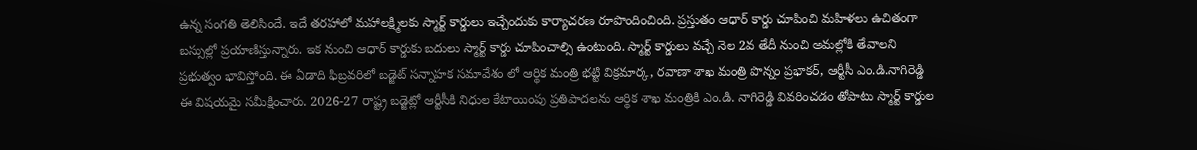ఉన్న సంగతి తెలిసిందే. ఇదే తరహాలో మహాలక్ష్మిలకు స్మార్ట్ కార్డులు ఇచ్చేందుకు కార్యాచరణ రూపొందించింది. ప్రస్తుతం ఆధార్ కార్డు చూపించి మహిళలు ఉచితంగా బస్సుల్లో ప్రయాణిస్తున్నారు. ఇక నుంచి ఆధార్ కార్డుకు బదులు స్మార్ట్ కార్డు చూపించాల్సి ఉంటుంది. స్మార్ట్ కార్డులు వచ్చే నెల 2వ తేదీ నుంచి అమల్లోకి తేవాలని ప్రభుత్వం భావిస్తోంది. ఈ ఏడాది ఫిబ్రవరిలో బడ్జెట్ సన్నాహక సమావేశం లో ఆర్థిక మంత్రి భట్టి విక్రమార్క, రవాణా శాఖ మంత్రి పొన్నం ప్రభాకర్, ఆర్టీసీ ఎం.డి.నాగిరెడ్డి ఈ విషయమై సమీక్షించారు. 2026-27 రాష్ట్ర బడ్జెట్లో ఆర్టీసీకి నిధుల కేటాయింపు ప్రతిపాదలను ఆర్థిక శాఖ మంత్రికి ఎం.డి. నాగిరెడ్డి వివరించడం తోపాటు స్మార్ట్ కార్డుల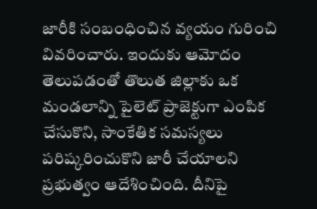జారీకి సంబంధించిన వ్యయం గురించి వివరించారు. ఇందుకు ఆమోదం తెలుపడంతో తొలుత జిల్లాకు ఒక మండలాన్ని పైలెట్ ప్రాజెక్టుగా ఎంపిక చేసుకొని, సాంకేతిక సమస్యలు పరిష్కరించుకొని జారీ చేయాలని ప్రభుత్వం ఆదేశించింది. దీనిపై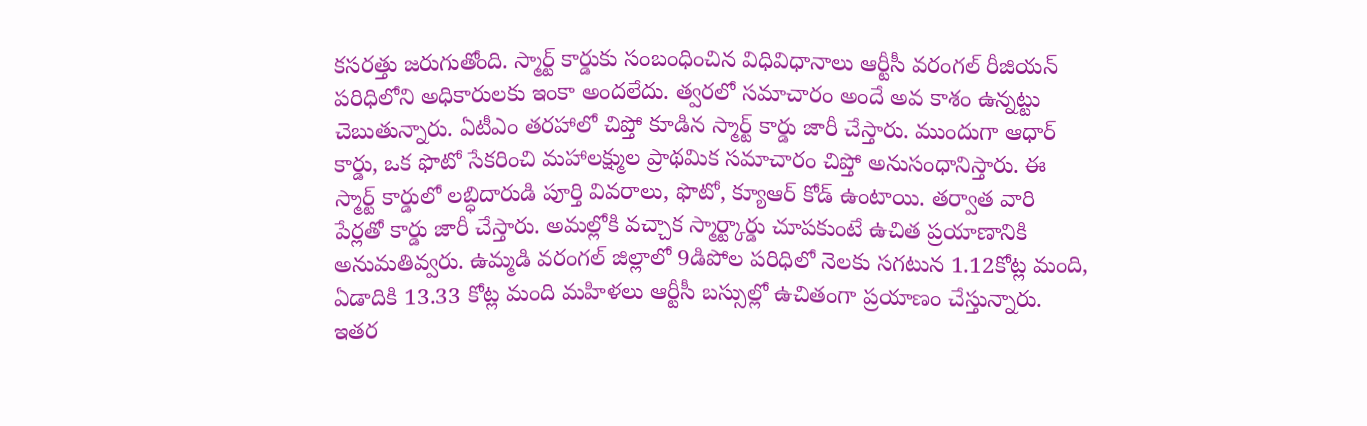కసరత్తు జరుగుతోంది. స్మార్ట్ కార్డుకు సంబంధించిన విధివిధానాలు ఆర్టీసీ వరంగల్ రీజియన్ పరిధిలోని అధికారులకు ఇంకా అందలేదు. త్వరలో సమాచారం అందే అవ కాశం ఉన్నట్టు చెబుతున్నారు. ఏటీఎం తరహాలో చిప్తో కూడిన స్మార్ట్ కార్డు జారీ చేస్తారు. ముందుగా ఆధార్ కార్డు, ఒక ఫొటో సేకరించి మహాలక్ష్ముల ప్రాథమిక సమాచారం చిప్తో అనుసంధానిస్తారు. ఈ స్మార్ట్ కార్డులో లబ్ధిదారుడి పూర్తి వివరాలు, ఫొటో, క్యూఆర్ కోడ్ ఉంటాయి. తర్వాత వారి పేర్లతో కార్డు జారీ చేస్తారు. అమల్లోకి వచ్చాక స్మార్ట్కార్డు చూపకుంటే ఉచిత ప్రయాణానికి అనుమతివ్వరు. ఉమ్మడి వరంగల్ జిల్లాలో 9డిపోల పరిధిలో నెలకు సగటున 1.12కోట్ల మంది, ఏడాదికి 13.33 కోట్ల మంది మహిళలు ఆర్టీసీ బస్సుల్లో ఉచితంగా ప్రయాణం చేస్తున్నారు. ఇతర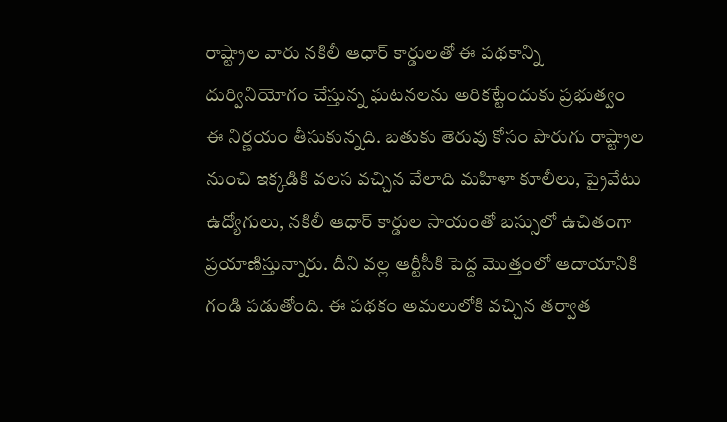రాష్ట్రాల వారు నకిలీ ఆధార్ కార్డులతో ఈ పథకాన్ని దుర్వినియోగం చేస్తున్న ఘటనలను అరికట్టేందుకు ప్రభుత్వం ఈ నిర్ణయం తీసుకున్నది. బతుకు తెరువు కోసం పొరుగు రాష్ట్రాల నుంచి ఇక్కడికి వలస వచ్చిన వేలాది మహిళా కూలీలు, ప్రైవేటు ఉద్యోగులు, నకిలీ ఆధార్ కార్డుల సాయంతో బస్సులో ఉచితంగా ప్రయాణిస్తున్నారు. దీని వల్ల ఆర్టీసీకి పెద్ద మొత్తంలో ఆదాయానికి గండి పడుతోంది. ఈ పథకం అమలులోకి వచ్చిన తర్వాత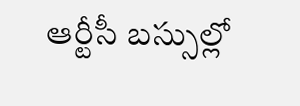ఆర్టీసీ బస్సుల్లో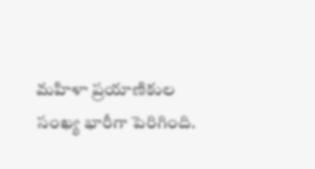మహిళా ప్రయాణికుల సంఖ్య భారీగా పెరిగింది.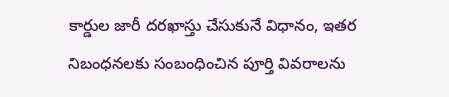కార్డుల జారీ దరఖాస్తు చేసుకునే విధానం, ఇతర నిబంధనలకు సంబంధించిన పూర్తి వివరాలను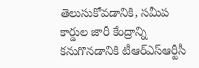తెలుసుకోవడానికి, సమీప కార్డుల జారీ కేంద్రాన్ని కనుగొనడానికి టీఆర్ఎస్ఆర్టీసీ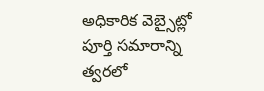అధికారిక వెబ్సైట్లో పూర్తి సమారాన్ని త్వరలో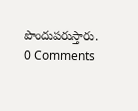పొందుపరుస్తారు.
0 Comments